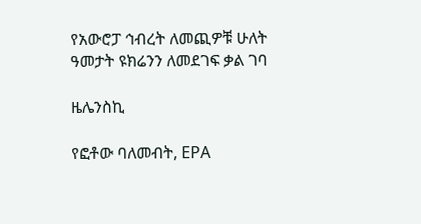የአውሮፓ ኅብረት ለመጪዎቹ ሁለት ዓመታት ዩክሬንን ለመደገፍ ቃል ገባ

ዜሌንስኪ

የፎቶው ባለመብት, EPA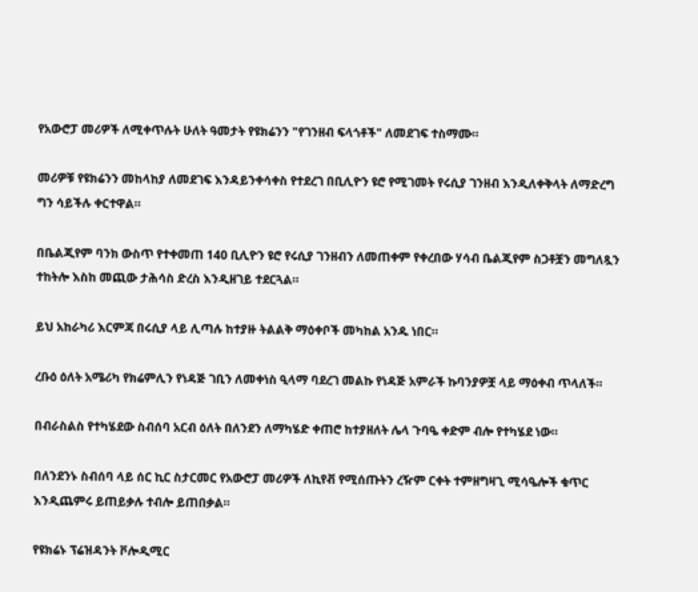የአውሮፓ መሪዎች ለሚቀጥሉት ሁለት ዓመታት የዩክሬንን "የገንዘብ ፍላጎቶች" ለመደገፍ ተስማሙ።

መሪዎቹ የዩክሬንን መከላከያ ለመደገፍ እንዳይንቀሳቀስ የተደረገ በቢሊዮን ዩሮ የሚገመት የሩሲያ ገንዘብ እንዲለቀቅላት ለማድረግ ግን ሳይችሉ ቀርተዋል።

በቤልጂየም ባንክ ውስጥ የተቀመጠ 140 ቢሊዮን ዩሮ የሩሲያ ገንዘብን ለመጠቀም የቀረበው ሃሳብ ቤልጂየም ስጋቶቿን መግለጿን ተከትሎ እስከ መጪው ታሕሳስ ድረስ እንዲዘገይ ተደርጓል።

ይህ አከራካሪ እርምጃ በሩሲያ ላይ ሊጣሉ ከተያዙ ትልልቅ ማዕቀቦች መካከል አንዱ ነበር።

ረቡዕ ዕለት አሜሪካ የክሬምሊን የነዳጅ ገቢን ለመቀነስ ዒላማ ባደረገ መልኩ የነዳጅ አምራች ኩባንያዎቿ ላይ ማዕቀብ ጥላለች።

በብራስልስ የተካሄደው ስብሰባ አርብ ዕለት በለንደን ለማካሄድ ቀጠሮ ከተያዘለት ሌላ ጉባዔ ቀድም ብሎ የተካሄደ ነው።

በለንደንኑ ስብሰባ ላይ ሰር ኪር ስታርመር የአውሮፓ መሪዎች ለኪየቭ የሚሰጡትን ረዥም ርቀት ተምዘግዛጊ ሚሳዔሎች ቁጥር እንዲጨምሩ ይጠይቃሉ ተብሎ ይጠበቃል።

የዩክሬኑ ፕሬዝዳንት ቮሎዲሚር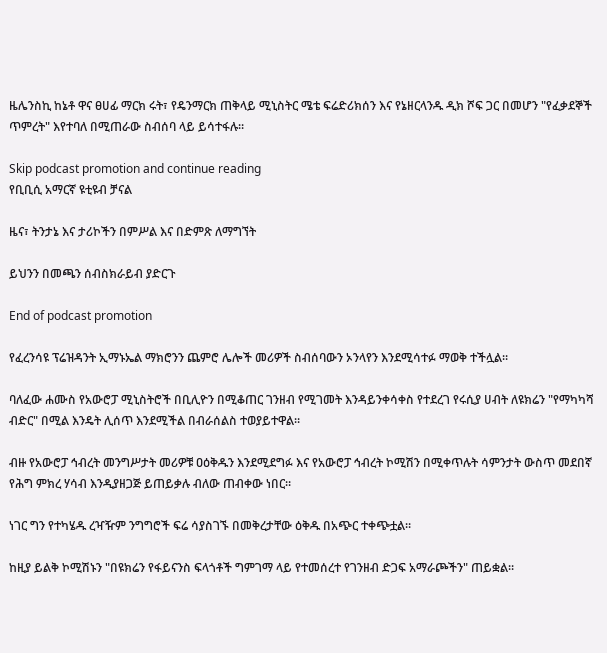ዜሌንስኪ ከኔቶ ዋና ፀሀፊ ማርክ ሩት፣ የዴንማርክ ጠቅላይ ሚኒስትር ሜቴ ፍሬድሪክሰን እና የኔዘርላንዱ ዲክ ሾፍ ጋር በመሆን "የፈቃደኞች ጥምረት" እየተባለ በሚጠራው ስብሰባ ላይ ይሳተፋሉ።

Skip podcast promotion and continue reading
የቢቢሲ አማርኛ ዩቲዩብ ቻናል

ዜና፣ ትንታኔ እና ታሪኮችን በምሥል እና በድምጽ ለማግኘት

ይህንን በመጫን ሰብስክራይብ ያድርጉ

End of podcast promotion

የፈረንሳዩ ፕሬዝዳንት ኢማኑኤል ማክሮንን ጨምሮ ሌሎች መሪዎች ስብሰባውን ኦንላየን እንደሚሳተፉ ማወቅ ተችሏል።

ባለፈው ሐሙስ የአውሮፓ ሚኒስትሮች በቢሊዮን በሚቆጠር ገንዘብ የሚገመት እንዳይንቀሳቀስ የተደረገ የሩሲያ ሀብት ለዩክሬን "የማካካሻ ብድር" በሚል እንዴት ሊሰጥ እንደሚችል በብራሰልስ ተወያይተዋል።

ብዙ የአውሮፓ ኅብረት መንግሥታት መሪዎቹ ዐዕቅዱን እንደሚደግፉ እና የአውሮፓ ኅብረት ኮሚሽን በሚቀጥሉት ሳምንታት ውስጥ መደበኛ የሕግ ምክረ ሃሳብ እንዲያዘጋጅ ይጠይቃሉ ብለው ጠብቀው ነበር።

ነገር ግን የተካሄዱ ረዣዥም ንግግሮች ፍሬ ሳያስገኙ በመቅረታቸው ዕቅዱ በአጭር ተቀጭቷል።

ከዚያ ይልቅ ኮሚሽኑን "በዩክሬን የፋይናንስ ፍላጎቶች ግምገማ ላይ የተመሰረተ የገንዘብ ድጋፍ አማራጮችን" ጠይቋል።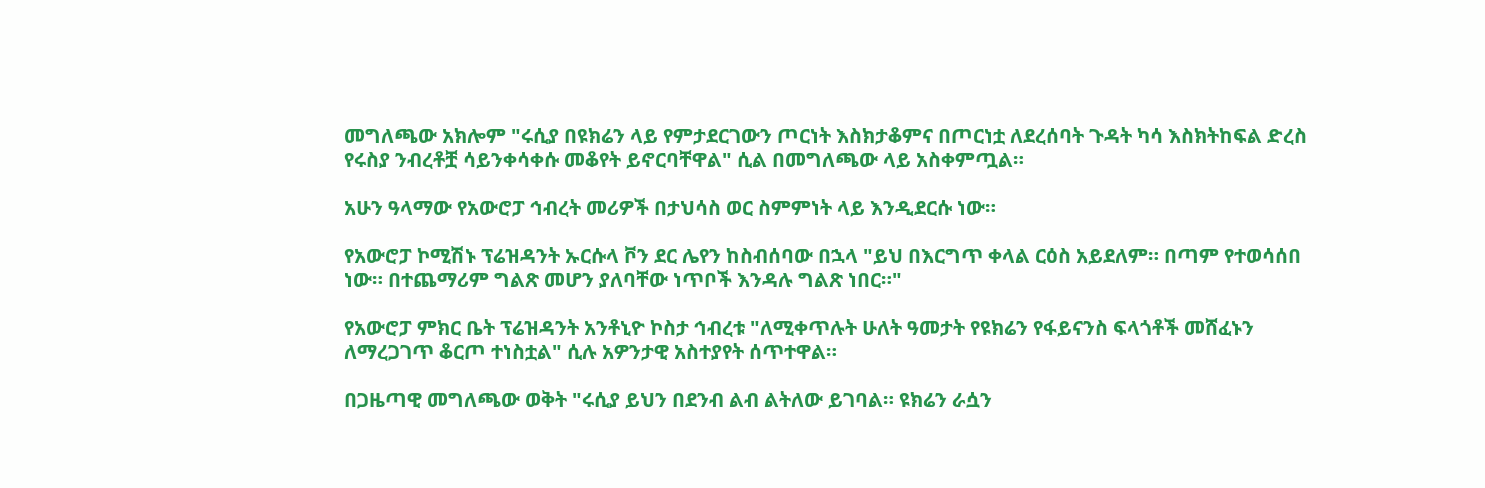መግለጫው አክሎም "ሩሲያ በዩክሬን ላይ የምታደርገውን ጦርነት እስክታቆምና በጦርነቷ ለደረሰባት ጉዳት ካሳ እስክትከፍል ድረስ የሩስያ ንብረቶቿ ሳይንቀሳቀሱ መቆየት ይኖርባቸዋል" ሲል በመግለጫው ላይ አስቀምጧል።

አሁን ዓላማው የአውሮፓ ኅብረት መሪዎች በታህሳስ ወር ስምምነት ላይ እንዲደርሱ ነው።

የአውሮፓ ኮሚሽኑ ፕሬዝዳንት ኡርሱላ ቮን ደር ሌየን ከስብሰባው በኋላ "ይህ በእርግጥ ቀላል ርዕስ አይደለም። በጣም የተወሳሰበ ነው። በተጨማሪም ግልጽ መሆን ያለባቸው ነጥቦች እንዳሉ ግልጽ ነበር።"

የአውሮፓ ምክር ቤት ፕሬዝዳንት አንቶኒዮ ኮስታ ኅብረቱ "ለሚቀጥሉት ሁለት ዓመታት የዩክሬን የፋይናንስ ፍላጎቶች መሸፈኑን ለማረጋገጥ ቆርጦ ተነስቷል" ሲሉ አዎንታዊ አስተያየት ሰጥተዋል።

በጋዜጣዊ መግለጫው ወቅት "ሩሲያ ይህን በደንብ ልብ ልትለው ይገባል። ዩክሬን ራሷን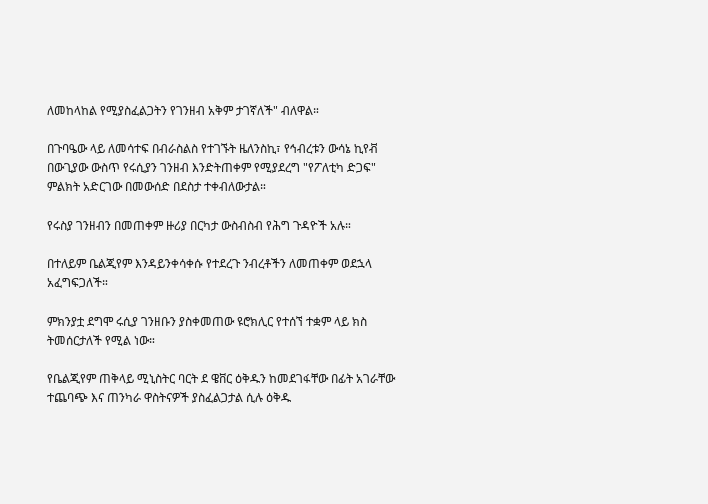ለመከላከል የሚያስፈልጋትን የገንዘብ አቅም ታገኛለች" ብለዋል።

በጉባዔው ላይ ለመሳተፍ በብራስልስ የተገኙት ዜለንስኪ፣ የኅብረቱን ውሳኔ ኪየቭ በውጊያው ውስጥ የሩሲያን ገንዘብ እንድትጠቀም የሚያደረግ "የፖለቲካ ድጋፍ" ምልክት አድርገው በመውሰድ በደስታ ተቀብለውታል።

የሩስያ ገንዘብን በመጠቀም ዙሪያ በርካታ ውስብስብ የሕግ ጉዳዮች አሉ።

በተለይም ቤልጂየም እንዳይንቀሳቀሱ የተደረጉ ንብረቶችን ለመጠቀም ወደኋላ አፈግፍጋለች።

ምክንያቷ ደግሞ ሩሲያ ገንዘቡን ያስቀመጠው ዩሮክሊር የተሰኘ ተቋም ላይ ክስ ትመሰርታለች የሚል ነው።

የቤልጂየም ጠቅላይ ሚኒስትር ባርት ደ ዌቨር ዕቅዱን ከመደገፋቸው በፊት አገራቸው ተጨባጭ እና ጠንካራ ዋስትናዎች ያስፈልጋታል ሲሉ ዕቅዱ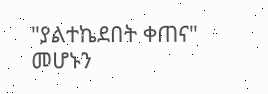"ያልተኬደበት ቀጠና" መሆኑን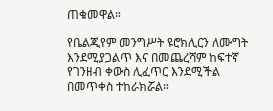ጠቁመዋል።

የቤልጂየም መንግሥት ዩሮክሊርን ለሙግት እንደሚያጋልጥ እና በመጨረሻም ከፍተኛ የገንዘብ ቀውስ ሊፈጥር እንደሚችል በመጥቀስ ተከራክሯል።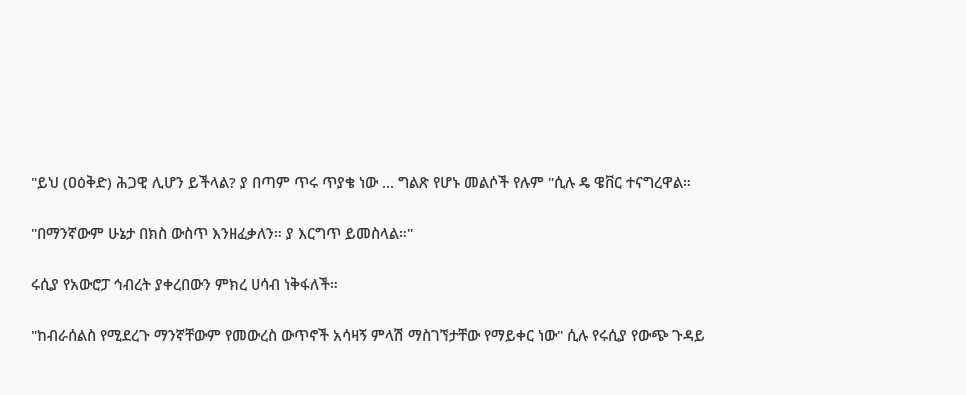"ይህ (ዐዕቅድ) ሕጋዊ ሊሆን ይችላል? ያ በጣም ጥሩ ጥያቄ ነው ... ግልጽ የሆኑ መልሶች የሉም "ሲሉ ዴ ዌቨር ተናግረዋል።

"በማንኛውም ሁኔታ በክስ ውስጥ እንዘፈቃለን። ያ እርግጥ ይመስላል።"

ሩሲያ የአውሮፓ ኅብረት ያቀረበውን ምክረ ሀሳብ ነቅፋለች።

"ከብራሰልስ የሚደረጉ ማንኛቸውም የመውረስ ውጥኖች አሳዛኝ ምላሽ ማስገኘታቸው የማይቀር ነው" ሲሉ የሩሲያ የውጭ ጉዳይ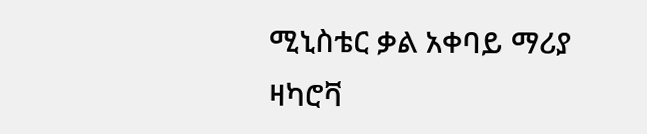ሚኒስቴር ቃል አቀባይ ማሪያ ዛካሮቫ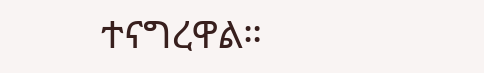ተናግረዋል።